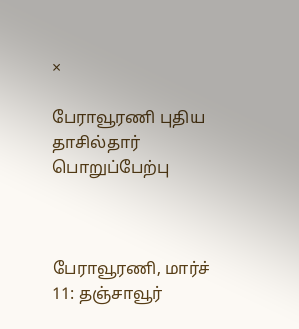×

பேராவூரணி புதிய தாசில்தார் பொறுப்பேற்பு



பேராவூரணி, மார்ச் 11: தஞ்சாவூர்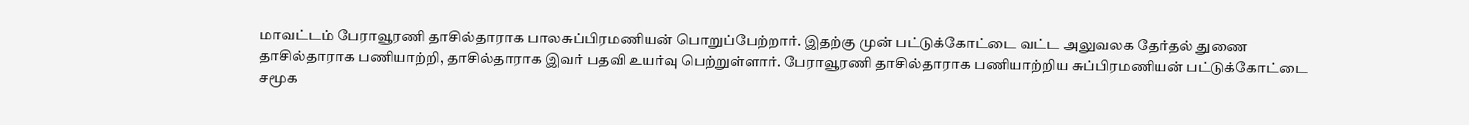மாவட்டம் பேராவூரணி தாசில்தாராக பாலசுப்பிரமணியன் பொறுப்பேற்றார். இதற்கு முன் பட்டுக்கோட்டை வட்ட அலுவலக தேர்தல் துணை தாசில்தாராக பணியாற்றி, தாசில்தாராக இவர் பதவி உயர்வு பெற்றுள்ளார். பேராவூரணி தாசில்தாராக பணியாற்றிய சுப்பிரமணியன் பட்டுக்கோட்டை சமூக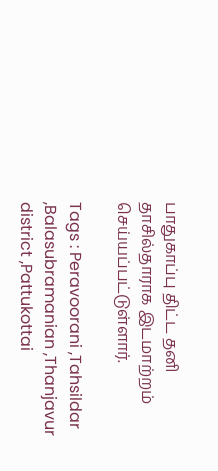பாதுகாப்பு திட்ட தனி தாசில்தாராக இடமாற்றம் செய்யப்பட்டுள்ளார்.

Tags : Peravoorani ,Tahsildar ,Balasubramanian ,Thanjavur district ,Pattukottai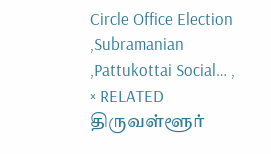Circle Office Election ,Subramanian ,Pattukottai Social… ,
× RELATED திருவள்ளூர்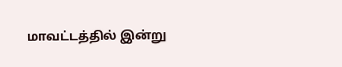மாவட்டத்தில் இன்று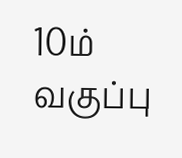10ம் வகுப்பு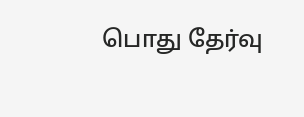பொது தேர்வு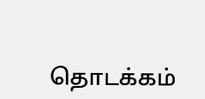தொடக்கம்